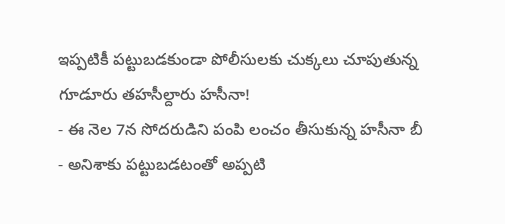ఇప్పటికీ పట్టుబడకుండా పోలీసులకు చుక్కలు చూపుతున్న గూడూరు తహసీల్దారు హసీనా!
- ఈ నెల 7న సోదరుడిని పంపి లంచం తీసుకున్న హసీనా బీ
- అనిశాకు పట్టుబడటంతో అప్పటి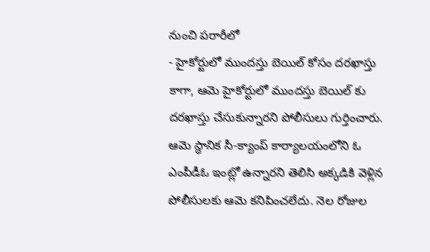నుంచి పరారీలో
- హైకోర్టులో ముందస్తు బెయిల్ కోసం దరఖాస్తు
కాగా, ఆమె హైకోర్టులో ముందస్తు బెయిల్ కు దరఖాస్తు చేసుకున్నారని పోలీసులు గుర్తించారు. ఆమె స్థానిక సీ-క్యాంప్ కార్యాలయంలోని ఓ ఎంపీడీఓ ఇంట్లో ఉన్నారని తెలిసి అక్కడికి వెళ్లిన పోలీసులకు ఆమె కనిపించలేదు. నెల రోజుల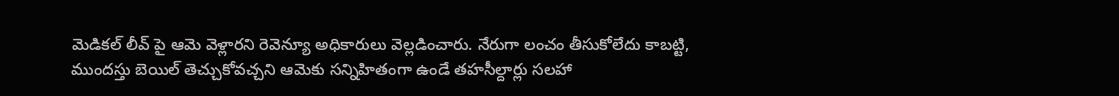మెడికల్ లీవ్ పై ఆమె వెళ్లారని రెవెన్యూ అధికారులు వెల్లడించారు. నేరుగా లంచం తీసుకోలేదు కాబట్టి, ముందస్తు బెయిల్ తెచ్చుకోవచ్చని ఆమెకు సన్నిహితంగా ఉండే తహసీల్దార్లు సలహా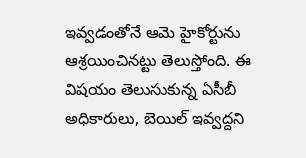ఇవ్వడంతోనే ఆమె హైకోర్టును ఆశ్రయించినట్టు తెలుస్తోంది. ఈ విషయం తెలుసుకున్న ఏసీబీ అధికారులు, బెయిల్ ఇవ్వద్దని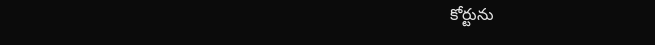కోర్టును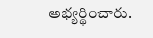అభ్యర్థించారు.